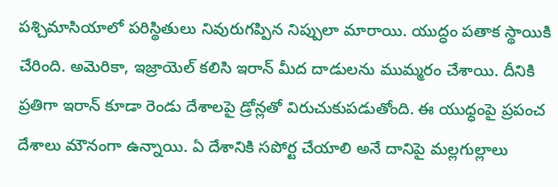పశ్చిమాసియాలో పరిస్థితులు నివురుగప్పిన నిప్పులా మారాయి. యుద్ధం పతాక స్థాయికి చేరింది. అమెరికా, ఇజ్రాయెల్ కలిసి ఇరాన్ మీద దాడులను ముమ్మరం చేశాయి. దీనికి ప్రతిగా ఇరాన్ కూడా రెండు దేశాలపై డ్రోన్లతో విరుచుకుపడుతోంది. ఈ యుధ్ధంపై ప్రపంచ దేశాలు మౌనంగా ఉన్నాయి. ఏ దేశానికి సపోర్ట చేయాలి అనే దానిపై మల్లగుల్లాలు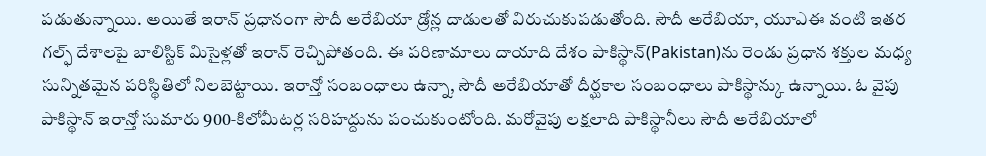పడుతున్నాయి. అయితే ఇరాన్ ప్రధానంగా సౌదీ అరేబియా డ్రోన్ల దాడులతో విరుచుకుపడుతోంది. సౌదీ అరేబియా, యూఎఈ వంటి ఇతర గల్ఫ్ దేశాలపై బాలిస్టిక్ మిసైళ్లతో ఇరాన్ రెచ్చిపోతంది. ఈ పరిణామాలు దాయాది దేశం పాకిస్థాన్(Pakistan)ను రెండు ప్రధాన శక్తుల మధ్య సున్నితమైన పరిస్థితిలో నిలబెట్టాయి. ఇరాన్తో సంబంధాలు ఉన్నా, సౌదీ అరేబియాతో దీర్ఘకాల సంబంధాలు పాకిస్థాన్కు ఉన్నాయి. ఓ వైపు పాకిస్థాన్ ఇరాన్తో సుమారు 900‑కిలోమీటర్ల సరిహద్దును పంచుకుంటోంది. మరోవైపు లక్షలాది పాకిస్థానీలు సౌదీ అరేబియాలో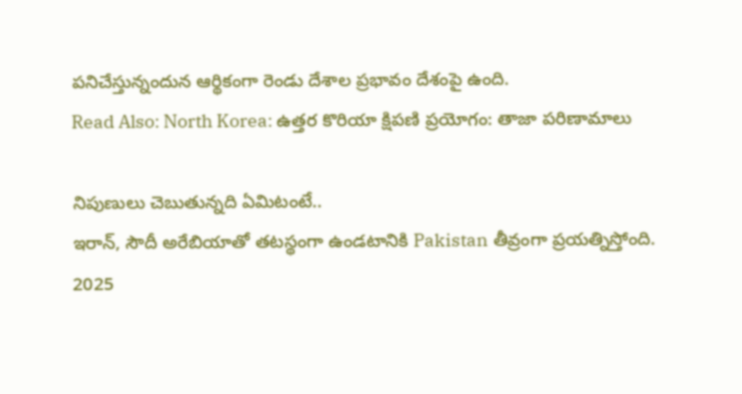పనిచేస్తున్నందున ఆర్థికంగా రెండు దేశాల ప్రభావం దేశంపై ఉంది.
Read Also: North Korea: ఉత్తర కొరియా క్షిపణి ప్రయోగం: తాజా పరిణామాలు

నిపుణులు చెబుతున్నది ఏమిటంటే..
ఇరాన్, సౌదీ అరేబియాతో తటస్థంగా ఉండటానికి Pakistan తీవ్రంగా ప్రయత్నిస్తోంది. 2025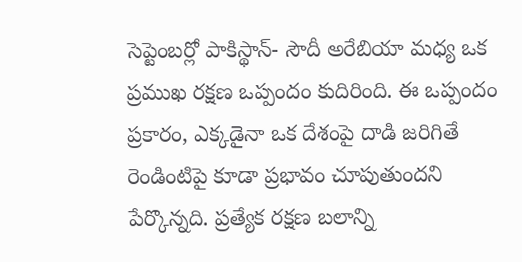సెప్టెంబర్లో పాకిస్థాన్- సౌదీ అరేబియా మధ్య ఒక ప్రముఖ రక్షణ ఒప్పందం కుదిరింది. ఈ ఒప్పందం ప్రకారం, ఎక్కడైనా ఒక దేశంపై దాడి జరిగితే రెండింటిపై కూడా ప్రభావం చూపుతుందని పేర్కొన్నది. ప్రత్యేక రక్షణ బలాన్ని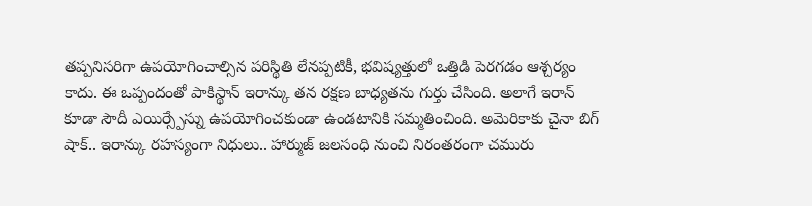తప్పనిసరిగా ఉపయోగించాల్సిన పరిస్థితి లేనప్పటికీ, భవిష్యత్తులో ఒత్తిడి పెరగడం ఆశ్చర్యం కాదు. ఈ ఒప్పందంతో పాకిస్థాన్ ఇరాన్కు తన రక్షణ బాధ్యతను గుర్తు చేసింది. అలాగే ఇరాన్ కూడా సౌదీ ఎయిర్స్పేస్ను ఉపయోగించకుండా ఉండటానికి సమ్మతించింది. అమెరికాకు చైనా బిగ్ షాక్.. ఇరాన్కు రహస్యంగా నిధులు.. హార్ముజ్ జలసంధి నుంచి నిరంతరంగా చమురు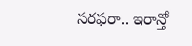సరఫరా.. ఇరాన్తో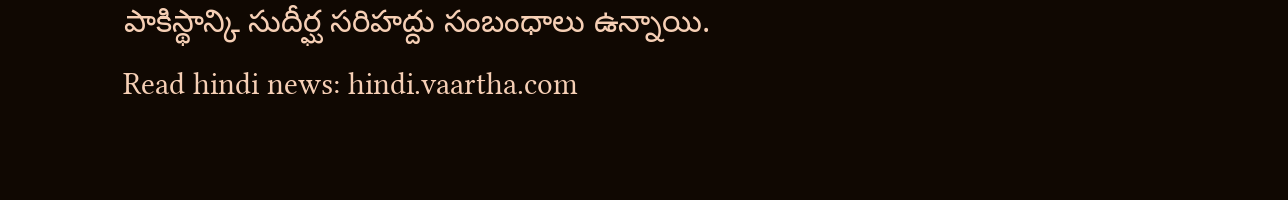పాకిస్థాన్కి సుదీర్ఘ సరిహద్దు సంబంధాలు ఉన్నాయి.
Read hindi news: hindi.vaartha.com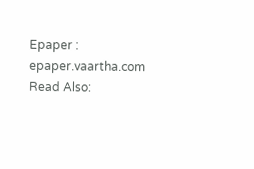Epaper : epaper.vaartha.com
Read Also: